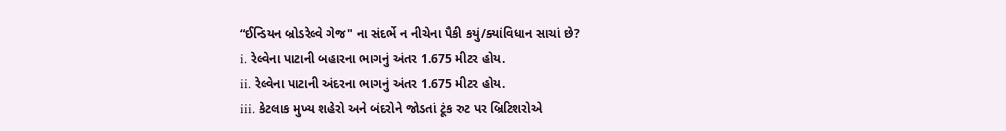“ઈન્ડિયન બ્રોડરેલ્વે ગેજ" ના સંદર્ભે ન નીચેના પૈકી કયું/ક્યાંવિધાન સાચાં છે?
i. રેલ્વેના પાટાની બહારના ભાગનું અંતર 1.675 મીટર હોય.
ii. રેલ્વેના પાટાની અંદરના ભાગનું અંતર 1.675 મીટર હોય.
iii. કેટલાક મુખ્ય શહેરો અને બંદરોને જોડતાં ટૂંક રુટ પર બ્રિટિશરોએ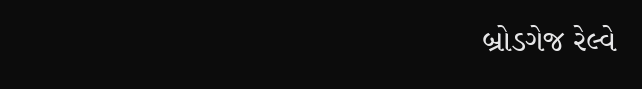બ્રોડગેજ રેલ્વે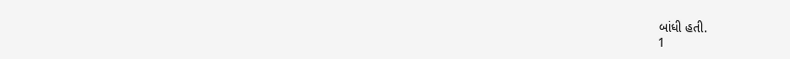બાંધી હતી.
1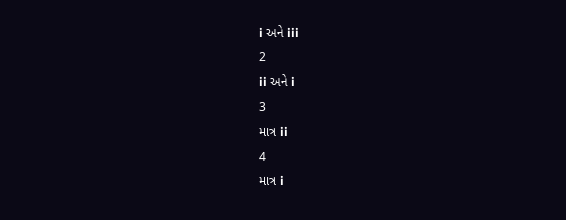i અને iii
2
ii અને i
3
માત્ર ii
4
માત્ર i